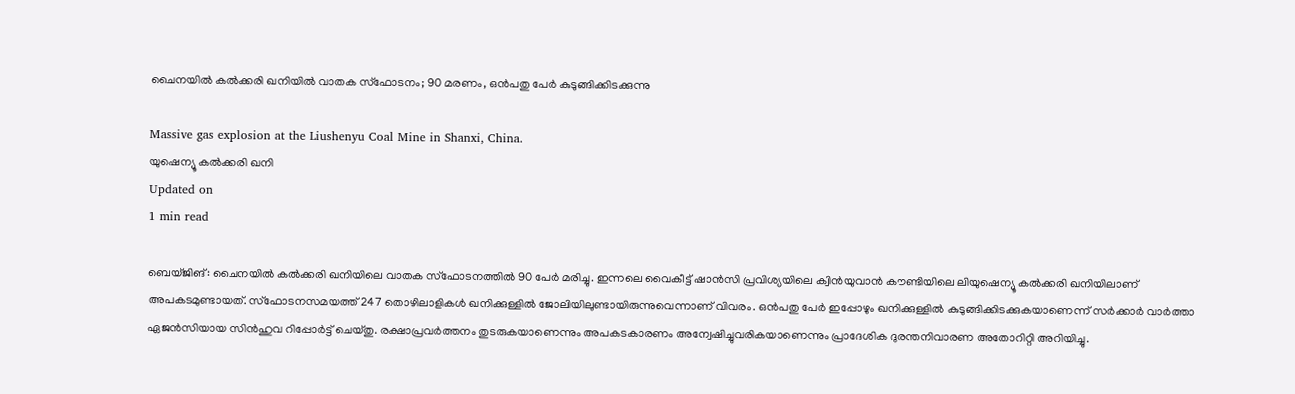ചൈനയില്‍ കല്‍ക്കരി ഖനിയില്‍ വാതക സ്‌ഫോടനം; 90 മരണം, ഒന്‍പതു പേര്‍ കുടുങ്ങിക്കിടക്കുന്നു

Massive gas explosion at the Liushenyu Coal Mine in Shanxi, China.
യുഷെന്യൂ കല്‍ക്കരി ഖനി
Updated on
1 min read

ബെയ്ജിങ്: ചൈനയില്‍ കല്‍ക്കരി ഖനിയിലെ വാതക സ്ഫോടനത്തില്‍ 90 പേര്‍ മരിച്ചു. ഇന്നലെ വൈകീട്ട് ഷാന്‍സി പ്രവിശ്യയിലെ ക്വിന്‍യുവാന്‍ കൗണ്ടിയിലെ ലിയുഷെന്യൂ കല്‍ക്കരി ഖനിയിലാണ് അപകടമുണ്ടായത്. സ്ഫോടനസമയത്ത് 247 തൊഴിലാളികള്‍ ഖനിക്കുള്ളില്‍ ജോലിയിലുണ്ടായിരുന്നുവെന്നാണ് വിവരം. ഒന്‍പതു പേര്‍ ഇപ്പോഴും ഖനിക്കുള്ളില്‍ കുടുങ്ങിക്കിടക്കുകയാണെന്ന് സര്‍ക്കാര്‍ വാര്‍ത്താ ഏജന്‍സിയായ സിന്‍ഹുവ റിപ്പോര്‍ട്ട് ചെയ്തു. രക്ഷാപ്രവര്‍ത്തനം തുടരുകയാണെന്നും അപകടകാരണം അന്വേഷിച്ചുവരികയാണെന്നും പ്രാദേശിക ദുരന്തനിവാരണ അതോറിറ്റി അറിയിച്ചു.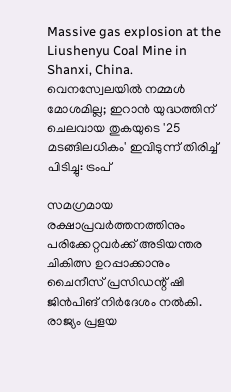Massive gas explosion at the Liushenyu Coal Mine in Shanxi, China.
വെനസ്വേലയില്‍ നമ്മള്‍ മോശമില്ല; ഇറാന്‍ യുദ്ധത്തിന് ചെലവായ തുകയുടെ '25 മടങ്ങിലധികം' ഇവിടുന്ന് തിരിച്ച് പിടിച്ചു: ട്രംപ്

സമഗ്രമായ രക്ഷാപ്രവര്‍ത്തനത്തിനും പരിക്കേറ്റവര്‍ക്ക് അടിയന്തര ചികിത്സ ഉറപ്പാക്കാനും ചൈനീസ് പ്രസിഡന്റ് ഷി ജിന്‍പിങ് നിര്‍ദേശം നല്‍കി. രാജ്യം പ്രളയ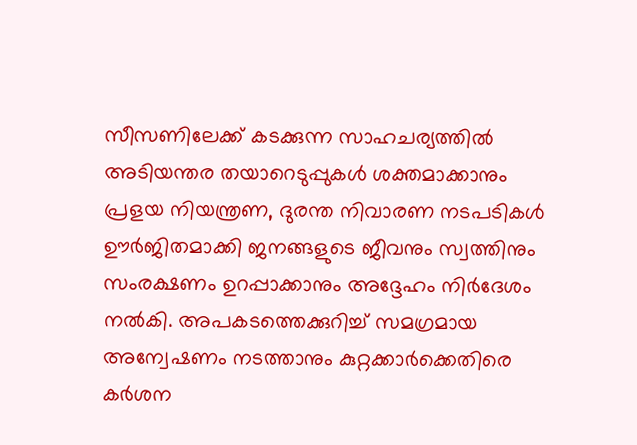സീസണിലേക്ക് കടക്കുന്ന സാഹചര്യത്തില്‍ അടിയന്തര തയാറെടുപ്പുകള്‍ ശക്തമാക്കാനും പ്രളയ നിയന്ത്രണ, ദുരന്ത നിവാരണ നടപടികള്‍ ഊര്‍ജിതമാക്കി ജനങ്ങളുടെ ജീവനും സ്വത്തിനും സംരക്ഷണം ഉറപ്പാക്കാനും അദ്ദേഹം നിര്‍ദേശം നല്‍കി. അപകടത്തെക്കുറിച്ച് സമഗ്രമായ അന്വേഷണം നടത്താനും കുറ്റക്കാര്‍ക്കെതിരെ കര്‍ശന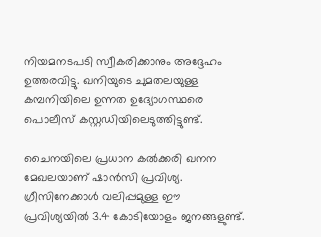നിയമനടപടി സ്വീകരിക്കാനും അദ്ദേഹം ഉത്തരവിട്ടു. ഖനിയുടെ ചുമതലയുള്ള കമ്പനിയിലെ ഉന്നത ഉദ്യോഗസ്ഥരെ പൊലീസ് കസ്റ്റഡിയിലെടുത്തിട്ടുണ്ട്.

ചൈനയിലെ പ്രധാന കല്‍ക്കരി ഖനന മേഖലയാണ് ഷാന്‍സി പ്രവിശ്യ. ഗ്രീസിനേക്കാള്‍ വലിപ്പമുള്ള ഈ പ്രവിശ്യയില്‍ 3.4 കോടിയോളം ജനങ്ങളുണ്ട്.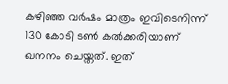കഴിഞ്ഞ വര്‍ഷം മാത്രം ഇവിടെനിന്ന് 130 കോടി ടണ്‍ കല്‍ക്കരിയാണ് ഖനനം ചെയ്തത്. ഇത്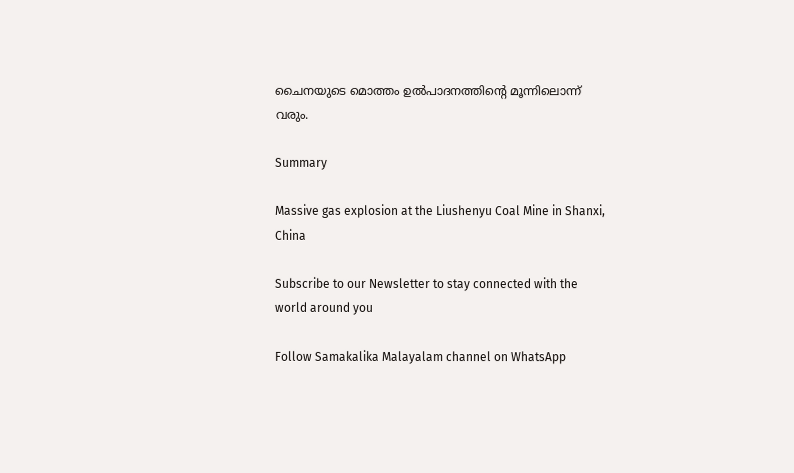ചൈനയുടെ മൊത്തം ഉല്‍പാദനത്തിന്റെ മൂന്നിലൊന്ന് വരും.

Summary

Massive gas explosion at the Liushenyu Coal Mine in Shanxi, China

Subscribe to our Newsletter to stay connected with the world around you

Follow Samakalika Malayalam channel on WhatsApp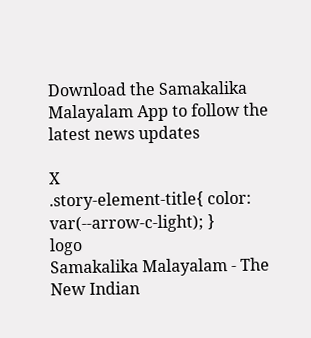Download the Samakalika Malayalam App to follow the latest news updates

X
.story-element-title{ color: var(--arrow-c-light); }
logo
Samakalika Malayalam - The New Indian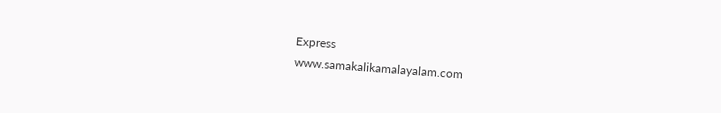Express
www.samakalikamalayalam.com